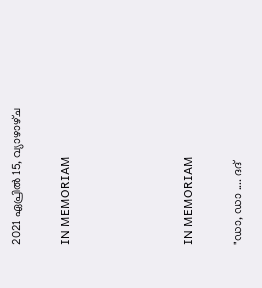2021 ഏപ്രിൽ 15, വ്യാഴാഴ്‌ച

IN MEMORIAM




IN MEMORIAM

"ഡാ, ഡാ .... ദദ്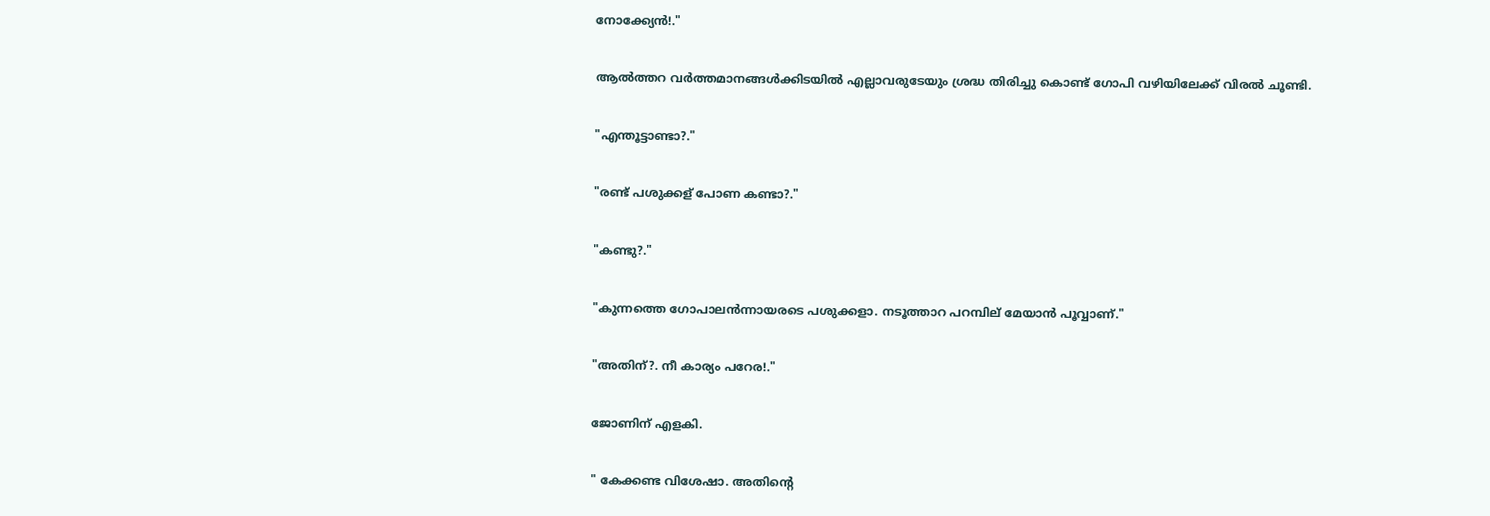നോക്ക്യേൻ!."

ആൽത്തറ വർത്തമാനങ്ങൾക്കിടയിൽ എല്ലാവരുടേയും ശ്രദ്ധ തിരിച്ചു കൊണ്ട് ഗോപി വഴിയിലേക്ക് വിരൽ ചൂണ്ടി.

"എന്തൂട്ടാണ്ടാ?."

"രണ്ട് പശുക്കള് പോണ കണ്ടാ?."

"കണ്ടു?."

"കുന്നത്തെ ഗോപാലൻന്നായരടെ പശുക്കളാ. നടൂത്താറ പറമ്പില് മേയാൻ പൂവ്വാണ്."

"അതിന്?. നീ കാര്യം പറേര!."

ജോണിന് എളകി.

" കേക്കണ്ട വിശേഷാ. അതിൻ്റെ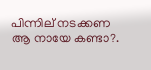പിന്നില് നടക്കണ ആ നായേ കണ്ടാ?.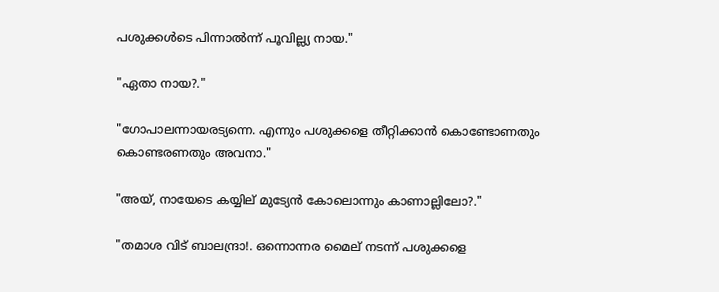പശുക്കൾടെ പിന്നാൽന്ന് പൂവില്ല്യ നായ."

"ഏതാ നായ?."

"ഗോപാലന്നായരട്യന്നെ. എന്നും പശുക്കളെ തീറ്റിക്കാൻ കൊണ്ടോണതും കൊണ്ടരണതും അവനാ."

"അയ്, നായേടെ കയ്യില് മുട്യേൻ കോലൊന്നും കാണാല്ലിലോ?."

"തമാശ വിട് ബാലന്ദ്രാ!. ഒന്നൊന്നര മൈല് നടന്ന് പശുക്കളെ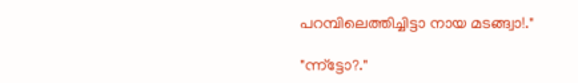പറമ്പിലെത്തിച്ചിട്ടാ നായ മടങ്ങ്വാ!."

"ന്ന്ട്ടോ?."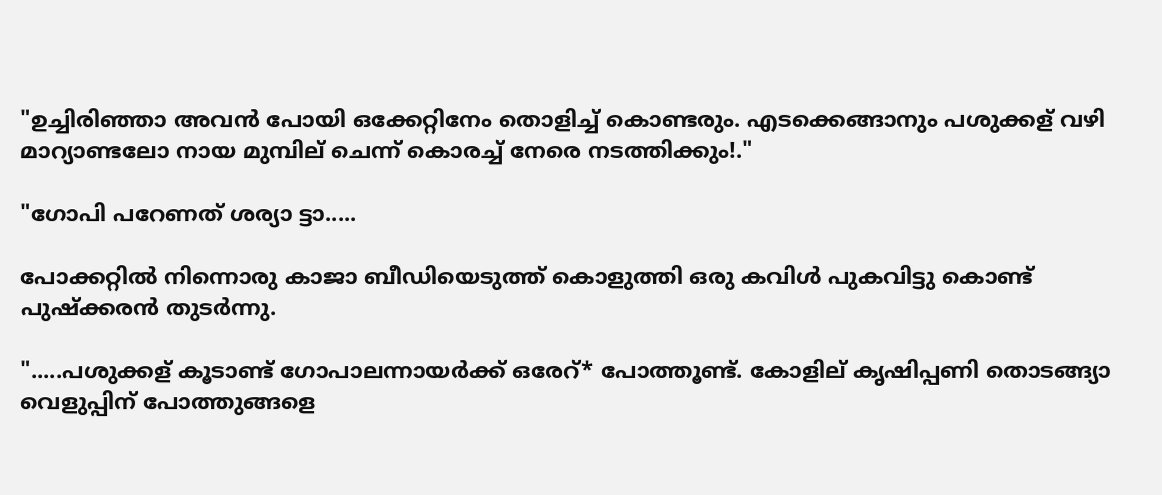"ഉച്ചിരിഞ്ഞാ അവൻ പോയി ഒക്കേറ്റിനേം തൊളിച്ച് കൊണ്ടരും. എടക്കെങ്ങാനും പശുക്കള് വഴി മാറ്യാണ്ടലോ നായ മുമ്പില് ചെന്ന് കൊരച്ച് നേരെ നടത്തിക്കും!."

"ഗോപി പറേണത് ശര്യാ ട്ടാ.....

പോക്കറ്റിൽ നിന്നൊരു കാജാ ബീഡിയെടുത്ത് കൊളുത്തി ഒരു കവിൾ പുകവിട്ടു കൊണ്ട് പുഷ്ക്കരൻ തുടർന്നു.

".....പശുക്കള് കൂടാണ്ട് ഗോപാലന്നായർക്ക് ഒരേറ്* പോത്തൂണ്ട്. കോളില് കൃഷിപ്പണി തൊടങ്ങ്യാ വെളുപ്പിന് പോത്തുങ്ങളെ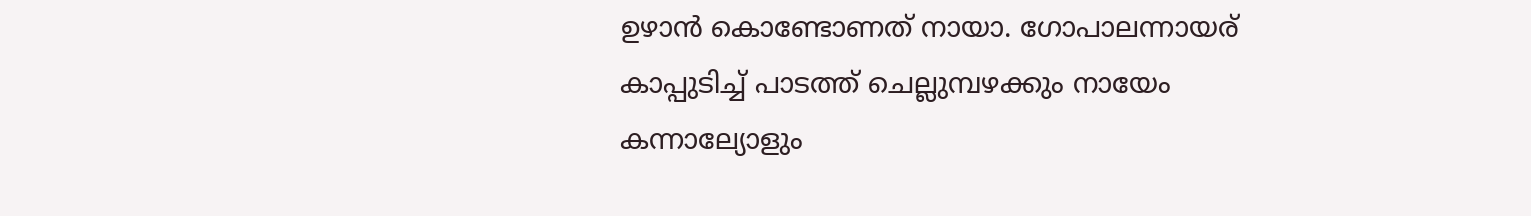ഉഴാൻ കൊണ്ടോണത് നായാ. ഗോപാലന്നായര് കാപ്പുടിച്ച് പാടത്ത് ചെല്ലുമ്പഴക്കും നായേം കന്നാല്യോളും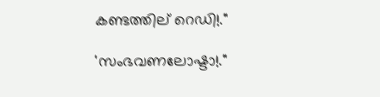കണ്ടത്തില് റെഡി!."

'സംഭവണലോഷ്ടാ!."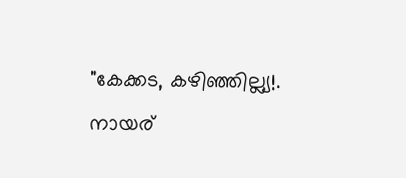"കേക്കട, കഴിഞ്ഞില്ല്യ!. നായര്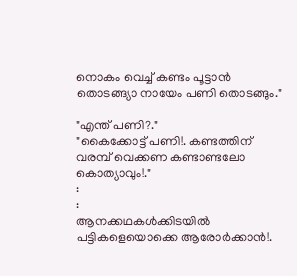നൊകം വെച്ച് കണ്ടം പൂട്ടാൻ തൊടങ്ങ്യാ നായേം പണി തൊടങ്ങും."

"എന്ത് പണി?."
"കൈക്കോട്ട് പണി!. കണ്ടത്തിന് വരമ്പ് വെക്കണ കണ്ടാണ്ടലോ കൊത്യാവും!."
:
:
ആനക്കഥകൾക്കിടയിൽ പട്ടികളെയൊക്കെ ആരോർക്കാൻ!.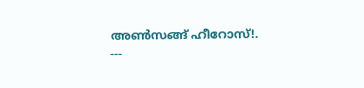അൺസങ്ങ് ഹീറോസ്!.
---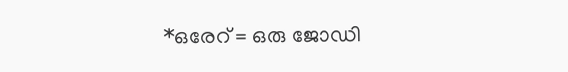*ഒരേറ് = ഒരു ജോഡി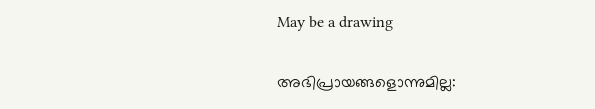May be a drawing

അഭിപ്രായങ്ങളൊന്നുമില്ല: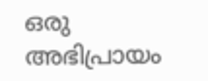ഒരു അഭിപ്രായം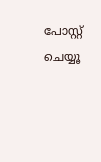പോസ്റ്റ് ചെയ്യൂ